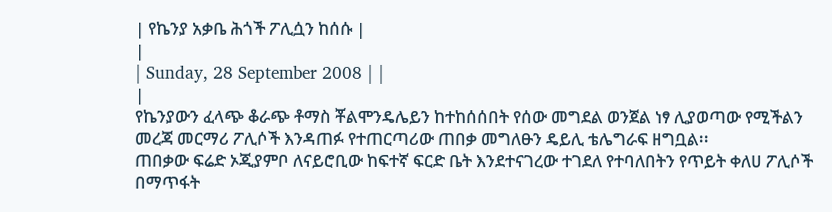| የኬንያ አቃቤ ሕጎች ፖሊሷን ከሰሱ |
|
| Sunday, 28 September 2008 | |
|
የኬንያውን ፈላጭ ቆራጭ ቶማስ ቾልሞንዴሌይን ከተከሰሰበት የሰው መግደል ወንጀል ነፃ ሊያወጣው የሚችልን መረጃ መርማሪ ፖሊሶች እንዳጠፉ የተጠርጣሪው ጠበቃ መግለፁን ዴይሊ ቴሌግራፍ ዘግቧል፡፡
ጠበቃው ፍሬድ ኦጂያምቦ ለናይሮቢው ከፍተኛ ፍርድ ቤት እንደተናገረው ተገደለ የተባለበትን የጥይት ቀለሀ ፖሊሶች በማጥፋት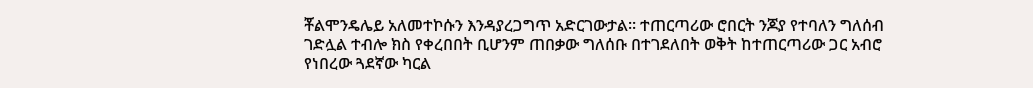ቾልሞንዴሌይ አለመተኮሱን እንዳያረጋግጥ አድርገውታል፡፡ ተጠርጣሪው ሮበርት ንጆያ የተባለን ግለሰብ ገድሏል ተብሎ ክስ የቀረበበት ቢሆንም ጠበቃው ግለሰቡ በተገደለበት ወቅት ከተጠርጣሪው ጋር አብሮ የነበረው ጓደኛው ካርል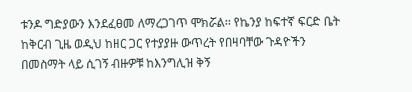ቱንዶ ግድያውን እንደፈፀመ ለማረጋገጥ ሞክሯል፡፡ የኬንያ ከፍተኛ ፍርድ ቤት ከቅርብ ጊዜ ወዲህ ከዘር ጋር የተያያዙ ውጥረት የበዛባቸው ጉዳዮችን በመስማት ላይ ሲገኝ ብዙዎቹ ከእንግሊዝ ቅኝ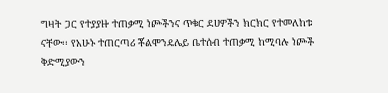ግዛት ጋር የተያያዙ ተጠቃሚ ነጮችንና ጥቁር ደሀዎችን ክርክር የተመለከቱ ናቸው፡፡ የአሁኑ ተጠርጣሪ ቾልሞንዴሌይ ቤተሰብ ተጠቃሚ ከሚባሉ ነጮች ቅድሚያውን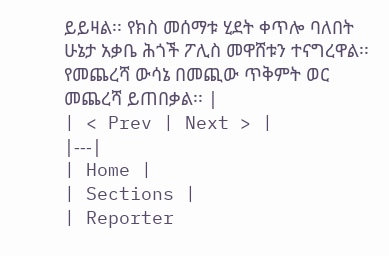ይይዛል፡፡ የክስ መሰማቱ ሂደት ቀጥሎ ባለበት ሁኔታ አቃቤ ሕጎች ፖሊስ መዋሸቱን ተናግረዋል፡፡ የመጨረሻ ውሳኔ በመጪው ጥቅምት ወር መጨረሻ ይጠበቃል፡፡ |
| < Prev | Next > |
|---|
| Home |
| Sections |
| Reporter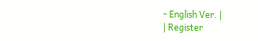- English Ver. |
| Register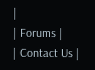|
| Forums |
| Contact Us |